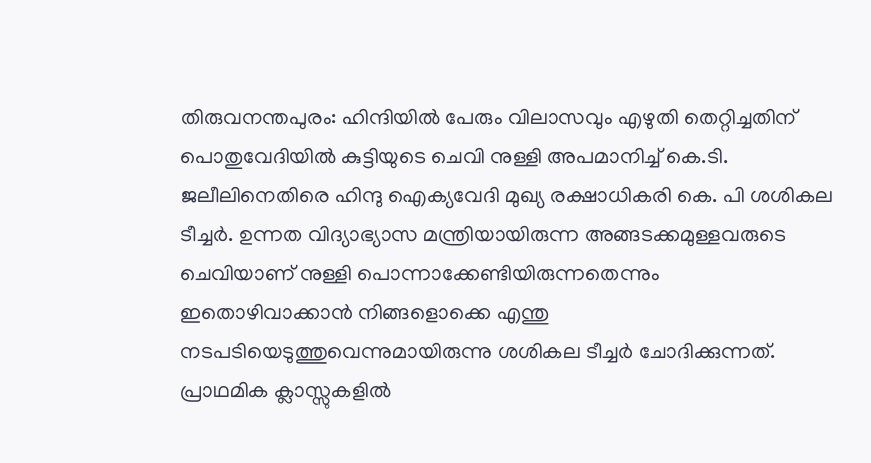തിരുവനന്തപുരം: ഹിന്ദിയിൽ പേരും വിലാസവും എഴുതി തെറ്റിച്ചതിന് പൊതുവേദിയിൽ കുട്ടിയുടെ ചെവി നുള്ളി അപമാനിച്ച് കെ.ടി. ജലീലിനെതിരെ ഹിന്ദു ഐക്യവേദി മുഖ്യ രക്ഷാധികരി കെ. പി ശശികല ടീച്ചർ. ഉന്നത വിദ്യാഭ്യാസ മന്ത്രിയായിരുന്ന അങ്ങടക്കമുള്ളവരുടെ ചെവിയാണ് നുള്ളി പൊന്നാക്കേണ്ടിയിരുന്നതെന്നും
ഇതൊഴിവാക്കാൻ നിങ്ങളൊക്കെ എന്തു നടപടിയെടുത്തുവെന്നുമായിരുന്നു ശശികല ടീച്ചർ ചോദിക്കുന്നത്.
പ്രാഥമിക ക്ലാസ്സുകളിൽ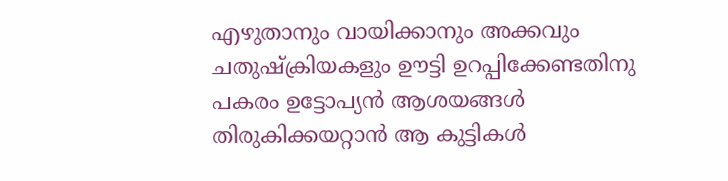എഴുതാനും വായിക്കാനും അക്കവും ചതുഷ്ക്രിയകളും ഊട്ടി ഉറപ്പിക്കേണ്ടതിനു പകരം ഉട്ടോപ്യൻ ആശയങ്ങൾ തിരുകിക്കയറ്റാൻ ആ കുട്ടികൾ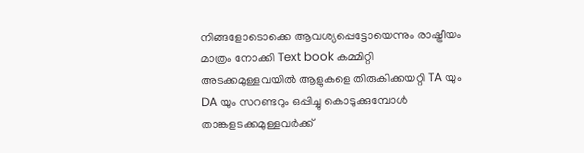നിങ്ങളോടൊക്കെ ആവശ്യപ്പെട്ടോയെന്നും രാഷ്ട്രീയം മാത്രം നോക്കി Text book കമ്മിറ്റി അടക്കമുള്ളവയിൽ ആളുകളെ തിരുകിക്കയറ്റി TA യും DA യും സറണ്ടറും ഒപ്പിച്ചു കൊടുക്കുമ്പോൾ താങ്കളടക്കമുള്ളവർക്ക്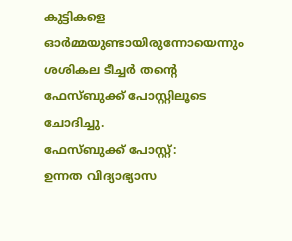കുട്ടികളെ ഓർമ്മയുണ്ടായിരുന്നോയെന്നും ശശികല ടീച്ചർ തന്റെ ഫേസ്ബുക്ക് പോസ്റ്റിലൂടെ ചോദിച്ചു.
ഫേസ്ബുക്ക് പോസ്റ്റ്:
ഉന്നത വിദ്യാഭ്യാസ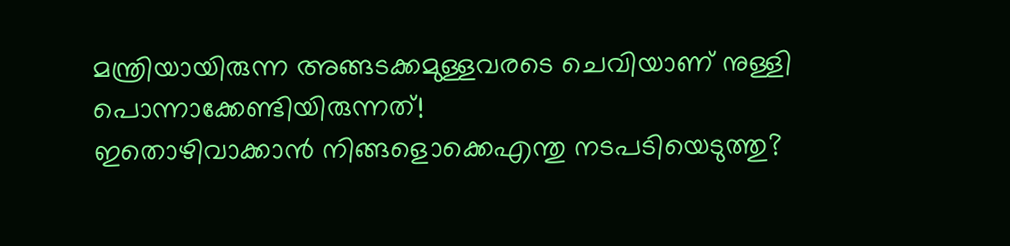മന്ത്രിയായിരുന്ന അങ്ങടക്കമുള്ളവരടെ ചെവിയാണ് നുള്ളി പൊന്നാക്കേണ്ടിയിരുന്നത്!
ഇതൊഴിവാക്കാൻ നിങ്ങളൊക്കെഎന്തു നടപടിയെടുത്തു?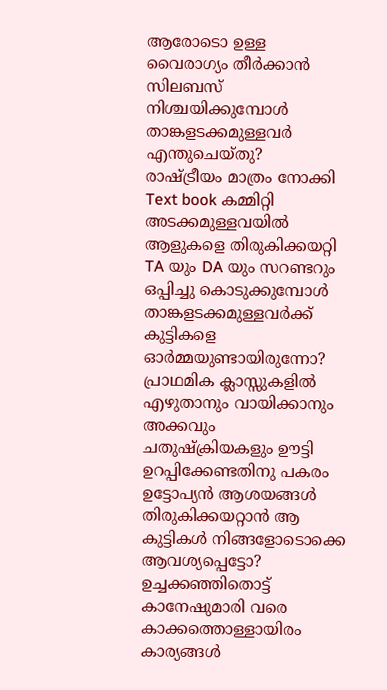ആരോടൊ ഉള്ള വൈരാഗ്യം തീർക്കാൻ സിലബസ് നിശ്ചയിക്കുമ്പോൾ താങ്കളടക്കമുള്ളവർ എന്തുചെയ്തു?
രാഷ്ട്രീയം മാത്രം നോക്കി Text book കമ്മിറ്റി അടക്കമുള്ളവയിൽ ആളുകളെ തിരുകിക്കയറ്റി TA യും DA യും സറണ്ടറും ഒപ്പിച്ചു കൊടുക്കുമ്പോൾ താങ്കളടക്കമുള്ളവർക്ക് കുട്ടികളെ ഓർമ്മയുണ്ടായിരുന്നോ?
പ്രാഥമിക ക്ലാസ്സുകളിൽ എഴുതാനും വായിക്കാനും അക്കവും ചതുഷ്ക്രിയകളും ഊട്ടി
ഉറപ്പിക്കേണ്ടതിനു പകരം ഉട്ടോപ്യൻ ആശയങ്ങൾ തിരുകിക്കയറ്റാൻ ആ കുട്ടികൾ നിങ്ങളോടൊക്കെ ആവശ്യപ്പെട്ടോ?
ഉച്ചക്കഞ്ഞിതൊട്ട് കാനേഷുമാരി വരെ കാക്കത്തൊള്ളായിരം കാര്യങ്ങൾ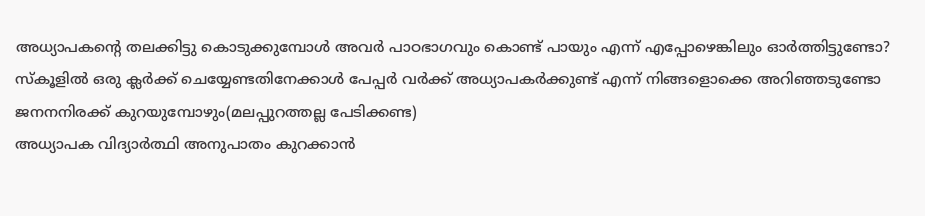അധ്യാപകന്റെ തലക്കിട്ടു കൊടുക്കുമ്പോൾ അവർ പാഠഭാഗവും കൊണ്ട് പായും എന്ന് എപ്പോഴെങ്കിലും ഓർത്തിട്ടുണ്ടോ?
സ്കൂളിൽ ഒരു ക്ലർക്ക് ചെയ്യേണ്ടതിനേക്കാൾ പേപ്പർ വർക്ക് അധ്യാപകർക്കുണ്ട് എന്ന് നിങ്ങളൊക്കെ അറിഞ്ഞടുണ്ടോ
ജനനനിരക്ക് കുറയുമ്പോഴും(മലപ്പുറത്തല്ല പേടിക്കണ്ട)
അധ്യാപക വിദ്യാർത്ഥി അനുപാതം കുറക്കാൻ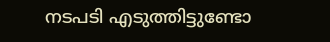നടപടി എടുത്തിട്ടുണ്ടോ